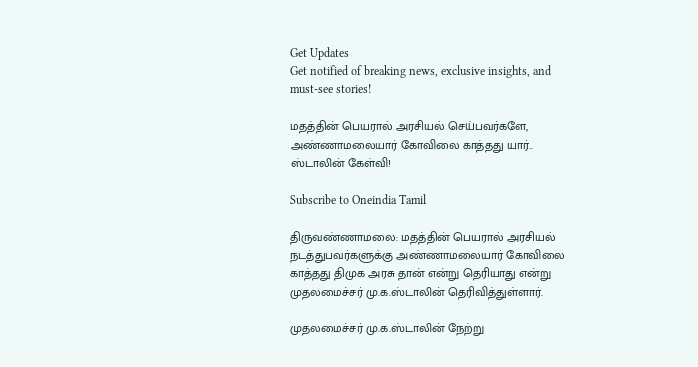Get Updates
Get notified of breaking news, exclusive insights, and must-see stories!

மதத்தின் பெயரால் அரசியல் செய்பவர்களே, அண்ணாமலையார் கோவிலை காத்தது யார்.. ஸ்டாலின் கேள்வி!

Subscribe to Oneindia Tamil

திருவண்ணாமலை: மதத்தின் பெயரால் அரசியல் நடத்துபவர்களுக்கு அண்ணாமலையார் கோவிலை காத்தது திமுக அரசு தான் என்று தெரியாது என்று முதலமைச்சர் மு.க.ஸ்டாலின் தெரிவித்துள்ளார்.

முதலமைச்சர் மு.க.ஸ்டாலின் நேற்று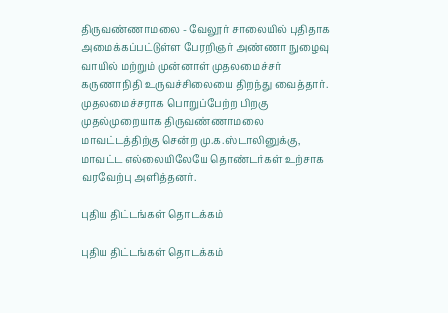திருவண்ணாமலை - வேலூர் சாலையில் புதிதாக அமைக்கப்பட்டுள்ள பேரறிஞர் அண்ணா நுழைவு வாயில் மற்றும் முன்னாள் முதலமைச்சர் கருணாநிதி உருவச்சிலையை திறந்து வைத்தார். முதலமைச்சராக பொறுப்பேற்ற பிறகு முதல்முறையாக திருவண்ணாமலை மாவட்டத்திற்கு சென்ற மு.க.ஸ்டாலினுக்கு, மாவட்ட எல்லையிலேயே தொண்டர்கள் உற்சாக வரவேற்பு அளித்தனர்.

புதிய திட்டங்கள் தொடக்கம்

புதிய திட்டங்கள் தொடக்கம்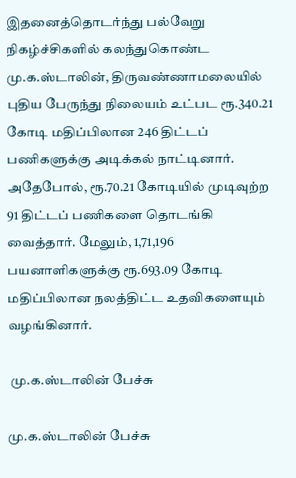இதனைத்தொடர்ந்து பல்வேறு நிகழ்ச்சிகளில் கலந்துகொண்ட மு.க.ஸ்டாலின், திருவண்ணாமலையில் புதிய பேருந்து நிலையம் உட்பட ரூ.340.21 கோடி மதிப்பிலான 246 திட்டப் பணிகளுக்கு அடிக்கல் நாட்டினார். அதேபோல், ரூ.70.21 கோடியில் முடிவுற்ற 91 திட்டப் பணிகளை தொடங்கி வைத்தார். மேலும், 1,71,196 பயனாளிகளுக்கு ரூ.693.09 கோடி மதிப்பிலான நலத்திட்ட உதவிகளையும் வழங்கினார்.

 மு.க.ஸ்டாலின் பேச்சு

மு.க.ஸ்டாலின் பேச்சு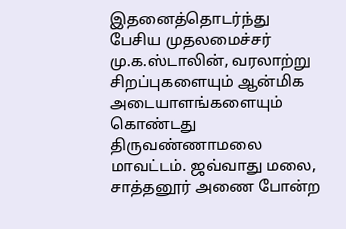இதனைத்தொடர்ந்து பேசிய முதலமைச்சர் மு.க.ஸ்டாலின், வரலாற்று சிறப்புகளையும் ஆன்மிக அடையாளங்களையும் கொண்டது திருவண்ணாமலை மாவட்டம். ஜவ்வாது மலை, சாத்தனூர் அணை போன்ற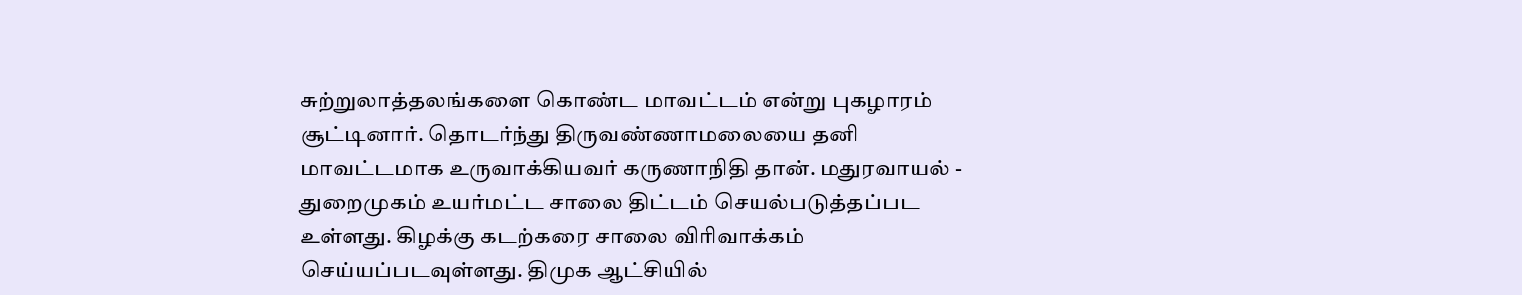சுற்றுலாத்தலங்களை கொண்ட மாவட்டம் என்று புகழாரம் சூட்டினார். தொடர்ந்து திருவண்ணாமலையை தனி மாவட்டமாக உருவாக்கியவர் கருணாநிதி தான். மதுரவாயல் - துறைமுகம் உயர்மட்ட சாலை திட்டம் செயல்படுத்தப்பட உள்ளது. கிழக்கு கடற்கரை சாலை விரிவாக்கம் செய்யப்படவுள்ளது. திமுக ஆட்சியில்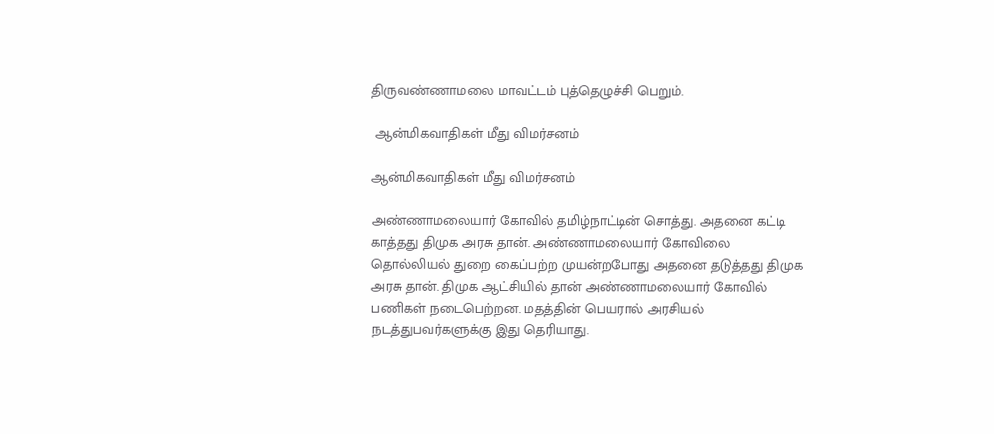திருவண்ணாமலை மாவட்டம் புத்தெழுச்சி பெறும்.

 ஆன்மிகவாதிகள் மீது விமர்சனம்

ஆன்மிகவாதிகள் மீது விமர்சனம்

அண்ணாமலையார் கோவில் தமிழ்நாட்டின் சொத்து. அதனை கட்டி காத்தது திமுக அரசு தான். அண்ணாமலையார் கோவிலை தொல்லியல் துறை கைப்பற்ற முயன்றபோது அதனை தடுத்தது திமுக அரசு தான். திமுக ஆட்சியில் தான் அண்ணாமலையார் கோவில் பணிகள் நடைபெற்றன. மதத்தின் பெயரால் அரசியல் நடத்துபவர்களுக்கு இது தெரியாது.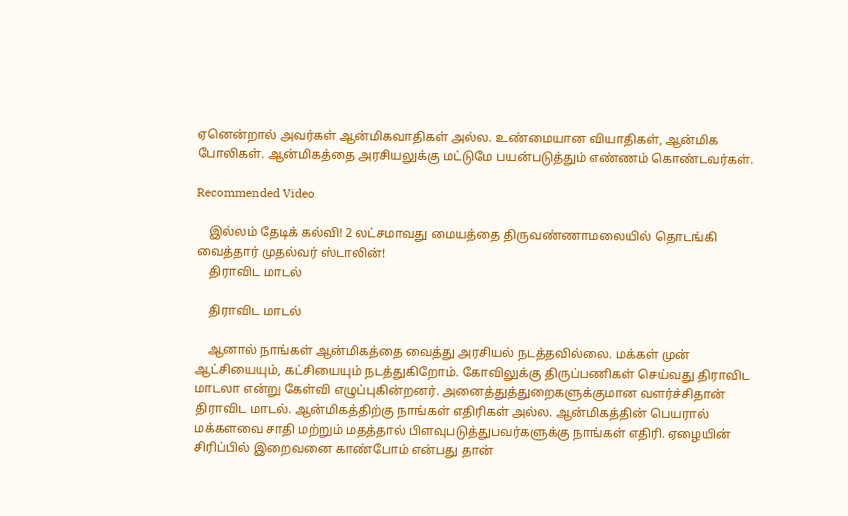ஏனென்றால் அவர்கள் ஆன்மிகவாதிகள் அல்ல. உண்மையான வியாதிகள், ஆன்மிக போலிகள். ஆன்மிகத்தை அரசியலுக்கு மட்டுமே பயன்படுத்தும் எண்ணம் கொண்டவர்கள்.

Recommended Video

    இல்லம் தேடிக் கல்வி! 2 லட்சமாவது மையத்தை திருவண்ணாமலையில் தொடங்கி வைத்தார் முதல்வர் ஸ்டாலின்!
    திராவிட மாடல்

    திராவிட மாடல்

    ஆனால் நாங்கள் ஆன்மிகத்தை வைத்து அரசியல் நடத்தவில்லை. மக்கள் முன் ஆட்சியையும், கட்சியையும் நடத்துகிறோம். கோவிலுக்கு திருப்பணிகள் செய்வது திராவிட மாடலா என்று கேள்வி எழுப்புகின்றனர். அனைத்துத்துறைகளுக்குமான வளர்ச்சிதான் திராவிட மாடல். ஆன்மிகத்திற்கு நாங்கள் எதிரிகள் அல்ல. ஆன்மிகத்தின் பெயரால் மக்களவை சாதி மற்றும் மதத்தால் பிளவுபடுத்துபவர்களுக்கு நாங்கள் எதிரி. ஏழையின் சிரிப்பில் இறைவனை காண்போம் என்பது தான்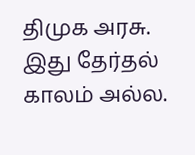திமுக அரசு. இது தேர்தல் காலம் அல்ல.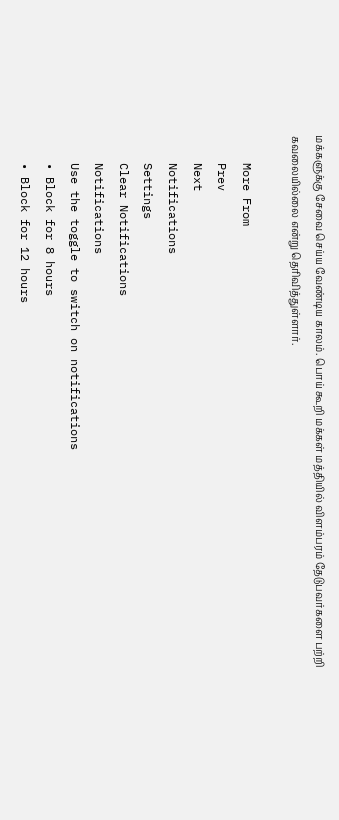மக்களுக்கு சேவை செய்ய வேண்டிய காலம். பொய் கூறி மக்கள் மத்தியில் விளம்பரம் தேடுபவர்களை பற்றி கவலையில்லை என்று தெரிவித்துள்ளார்.

    More From
    Prev
    Next
    Notifications
    Settings
    Clear Notifications
    Notifications
    Use the toggle to switch on notifications
    • Block for 8 hours
    • Block for 12 hours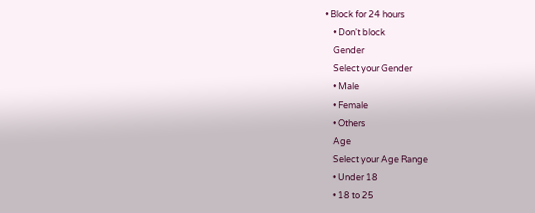• Block for 24 hours
    • Don't block
    Gender
    Select your Gender
    • Male
    • Female
    • Others
    Age
    Select your Age Range
    • Under 18
    • 18 to 25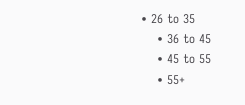• 26 to 35
    • 36 to 45
    • 45 to 55
    • 55+